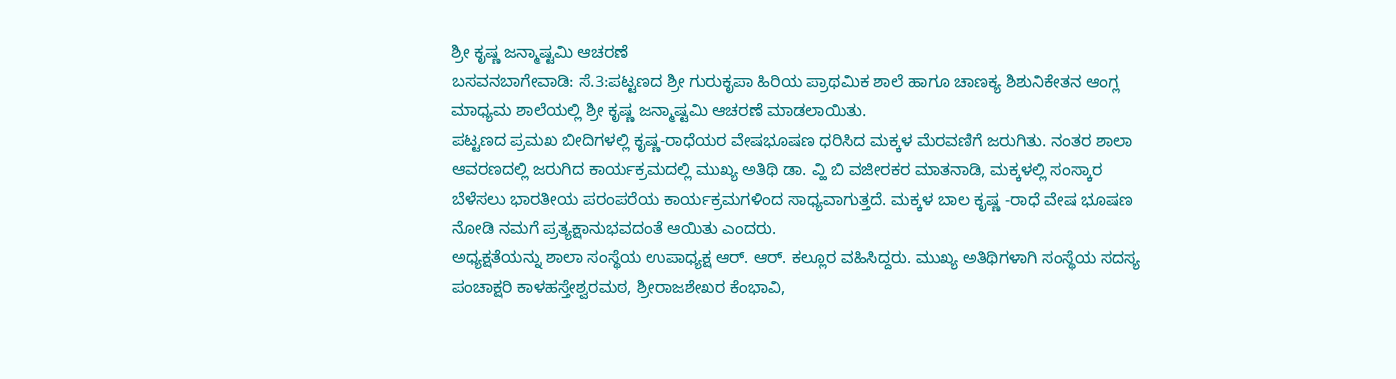ಶ್ರೀ ಕೃಷ್ಣ ಜನ್ಮಾಷ್ಟಮಿ ಆಚರಣೆ
ಬಸವನಬಾಗೇವಾಡಿ: ಸೆ.3:ಪಟ್ಟಣದ ಶ್ರೀ ಗುರುಕೃಪಾ ಹಿರಿಯ ಪ್ರಾಥಮಿಕ ಶಾಲೆ ಹಾಗೂ ಚಾಣಕ್ಯ ಶಿಶುನಿಕೇತನ ಆಂಗ್ಲ ಮಾಧ್ಯಮ ಶಾಲೆಯಲ್ಲಿ ಶ್ರೀ ಕೃಷ್ಣ ಜನ್ಮಾಷ್ಟಮಿ ಆಚರಣೆ ಮಾಡಲಾಯಿತು.
ಪಟ್ಟಣದ ಪ್ರಮಖ ಬೀದಿಗಳಲ್ಲಿ ಕೃಷ್ಣ-ರಾಧೆಯರ ವೇಷಭೂಷಣ ಧರಿಸಿದ ಮಕ್ಕಳ ಮೆರವಣಿಗೆ ಜರುಗಿತು. ನಂತರ ಶಾಲಾ ಆವರಣದಲ್ಲಿ ಜರುಗಿದ ಕಾರ್ಯಕ್ರಮದಲ್ಲಿ ಮುಖ್ಯ ಅತಿಥಿ ಡಾ. ವ್ಹಿ ಬಿ ವಜೀರಕರ ಮಾತನಾಡಿ, ಮಕ್ಕಳಲ್ಲಿ ಸಂಸ್ಕಾರ ಬೆಳೆಸಲು ಭಾರತೀಯ ಪರಂಪರೆಯ ಕಾರ್ಯಕ್ರಮಗಳಿಂದ ಸಾಧ್ಯವಾಗುತ್ತದೆ. ಮಕ್ಕಳ ಬಾಲ ಕೃಷ್ಣ -ರಾಧೆ ವೇಷ ಭೂಷಣ ನೋಡಿ ನಮಗೆ ಪ್ರತ್ಯಕ್ಷಾನುಭವದಂತೆ ಆಯಿತು ಎಂದರು.
ಅಧ್ಯಕ್ಷತೆಯನ್ನು ಶಾಲಾ ಸಂಸ್ಥೆಯ ಉಪಾಧ್ಯಕ್ಷ ಆರ್. ಆರ್. ಕಲ್ಲೂರ ವಹಿಸಿದ್ದರು. ಮುಖ್ಯ ಅತಿಥಿಗಳಾಗಿ ಸಂಸ್ಥೆಯ ಸದಸ್ಯ ಪಂಚಾಕ್ಷರಿ ಕಾಳಹಸ್ತೇಶ್ವರಮಠ, ಶ್ರೀರಾಜಶೇಖರ ಕೆಂಭಾವಿ,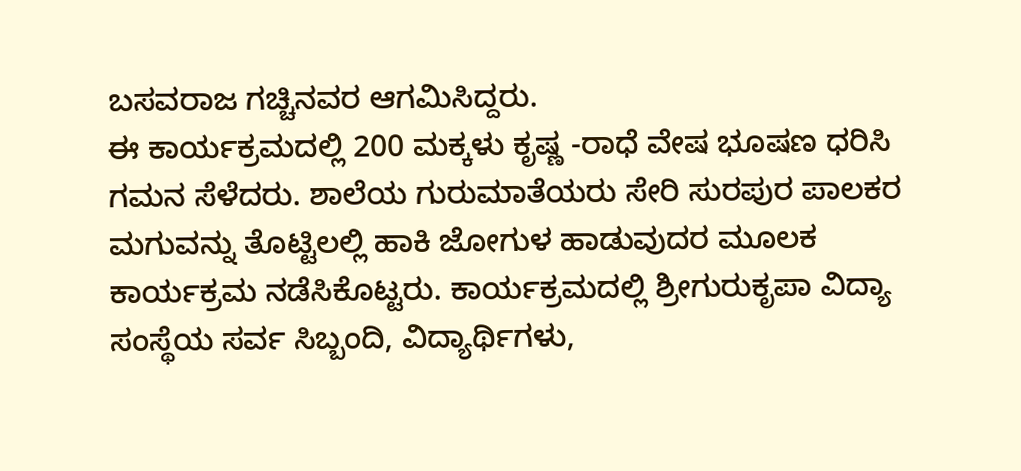ಬಸವರಾಜ ಗಚ್ಚಿನವರ ಆಗಮಿಸಿದ್ದರು.
ಈ ಕಾರ್ಯಕ್ರಮದಲ್ಲಿ 200 ಮಕ್ಕಳು ಕೃಷ್ಣ -ರಾಧೆ ವೇಷ ಭೂಷಣ ಧರಿಸಿ ಗಮನ ಸೆಳೆದರು. ಶಾಲೆಯ ಗುರುಮಾತೆಯರು ಸೇರಿ ಸುರಪುರ ಪಾಲಕರ ಮಗುವನ್ನು ತೊಟ್ಟಿಲಲ್ಲಿ ಹಾಕಿ ಜೋಗುಳ ಹಾಡುವುದರ ಮೂಲಕ ಕಾರ್ಯಕ್ರಮ ನಡೆಸಿಕೊಟ್ಟರು. ಕಾರ್ಯಕ್ರಮದಲ್ಲಿ ಶ್ರೀಗುರುಕೃಪಾ ವಿದ್ಯಾ ಸಂಸ್ಥೆಯ ಸರ್ವ ಸಿಬ್ಬಂದಿ, ವಿದ್ಯಾರ್ಥಿಗಳು,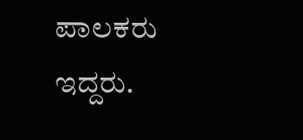ಪಾಲಕರು ಇದ್ದರು.